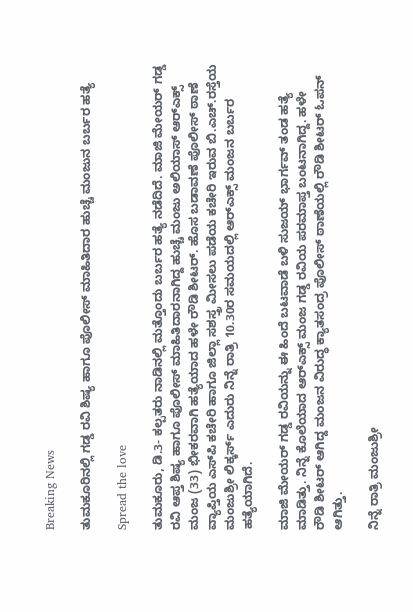Breaking News

ತುಮಕೂರಿನಲ್ಲಿ ಗಡ್ಡ ರವಿ ಶಿಷ್ಯ ಹಾಗೂ ಪೊಲೀಸ್ ಮಾಹಿತಿದಾರ ಹುಚ್ಚೆ ಮಂಜುನ ಬರ್ಬರ ಹತ್ಯೆ

Spread the love

ತುಮಕೂರು, ಡಿ.3- ಕಲ್ಪತರು ನಾಡಿನಲ್ಲಿ ಮತ್ತೊಂದು ಬರ್ಬರ ಹತ್ಯೆ ನಡೆದಿದೆ. ಮಾಜಿ ಮೇಯರ್ ಗಡ್ಡ ರವಿ ಆಪ್ತ ಶಿಷ್ಯ ಹಾಗೂ ಪೊಲೀಸ್ ಮಾಹಿತಿದಾರನಾಗಿದ್ದ ಹುಚ್ಚೆ ಮಂಜು ಅಲಿಯಾಸ್ ಆರ್‍ಎಕ್ಸ್ ಮಂಜ (33) ಭೀಕರವಾಗಿ ಹತ್ಯೆಯಾದ ಹಳೇ ರೌಡಿ ಶೀಟರ್. ಹೊಸ ಬಡಾವಣೆ ಪೊಲೀಸ್ ಠಾಣೆ ವ್ಯಾಪ್ತಿಯ ಎಸ್‍ಪಿ ಕಚೇರಿ ಹಾಗೂ ಜಿಲ್ಲಾ ಸಶಸ್ತ್ರ ಮೀಸಲು ಪಡೆಯ ಕಚೇರಿ ಇರುವ ಬಿ.ಎಚ್.ರಸ್ತೆಯ ಮಂಜುಶ್ರೀ ಲಿಕ್ಕರ್ಸ್ ಎದುರು ನಿನ್ನೆ ರಾತ್ರಿ 10.30ರ ಸಮಯದಲ್ಲಿ ಆರ್‍ಎಕ್ಸ್ ಮಂಜನ ಬರ್ಬರ ಹತ್ಯೆಯಾಗಿದೆ.

ಮಾಜಿ ಮೇಯರ್ ಗಡ್ಡ ರವಿಯನ್ನು ಈ ಹಿಂದೆ ಬಟವಾಡೆ ಬಳಿ ಸುಜಯ್ ಭಾರ್ಗವ್ ತಂಡ ಹತ್ಯೆ ಮಾಡಿತ್ತು. ನಿನ್ನೆ ಕೊಲೆಯಾದ ಆರ್‍ಎಕ್ಸ್ ಮಂಜ ಗಡ್ಡ ರವಿಯ ಪರಮಾಪ್ತ ಬಂಟನಾಗಿದ್ದ. ಹಳೇ ರೌಡಿ ಶೀಟರ್ ಆಗಿದ್ದ ಮಂಜನ ವಿರುದ್ಧ ಕ್ಯಾತಸಂದ್ರ ಪೊಲೀಸ್ ಠಾಣೆಯಲ್ಲಿ ರೌಡಿ ಶೀಟರ್ ಓಪನ್ ಆಗಿತ್ತು.

ನಿನ್ನೆ ರಾತ್ರಿ ಮಂಜುಶ್ರೀ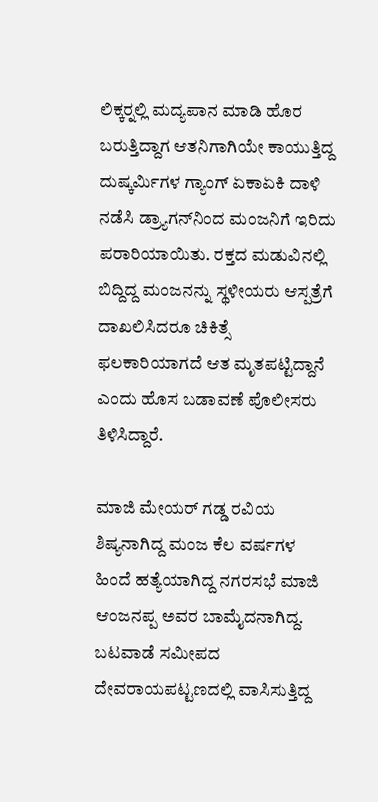ಲಿಕ್ಕರ್‍ನಲ್ಲಿ ಮದ್ಯಪಾನ ಮಾಡಿ ಹೊರ ಬರುತ್ತಿದ್ದಾಗ ಆತನಿಗಾಗಿಯೇ ಕಾಯುತ್ತಿದ್ದ ದುಷ್ಕರ್ಮಿಗಳ ಗ್ಯಾಂಗ್ ಏಕಾಏಕಿ ದಾಳಿ ನಡೆಸಿ ಡ್ರ್ಯಾಗನ್‍ನಿಂದ ಮಂಜನಿಗೆ ಇರಿದು ಪರಾರಿಯಾಯಿತು. ರಕ್ತದ ಮಡುವಿನಲ್ಲಿ ಬಿದ್ದಿದ್ದ ಮಂಜನನ್ನು ಸ್ಥಳೀಯರು ಆಸ್ಪತ್ರೆಗೆ ದಾಖಲಿಸಿದರೂ ಚಿಕಿತ್ಸೆ ಫಲಕಾರಿಯಾಗದೆ ಆತ ಮೃತಪಟ್ಟಿದ್ದಾನೆ ಎಂದು ಹೊಸ ಬಡಾವಣೆ ಪೊಲೀಸರು ತಿಳಿಸಿದ್ದಾರೆ.

ಮಾಜಿ ಮೇಯರ್ ಗಡ್ಡ ರವಿಯ ಶಿಷ್ಯನಾಗಿದ್ದ ಮಂಜ ಕೆಲ ವರ್ಷಗಳ ಹಿಂದೆ ಹತ್ಯೆಯಾಗಿದ್ದ ನಗರಸಭೆ ಮಾಜಿ ಆಂಜನಪ್ಪ ಅವರ ಬಾಮೈದನಾಗಿದ್ದ. ಬಟವಾಡೆ ಸಮೀಪದ ದೇವರಾಯಪಟ್ಟಣದಲ್ಲಿ ವಾಸಿಸುತ್ತಿದ್ದ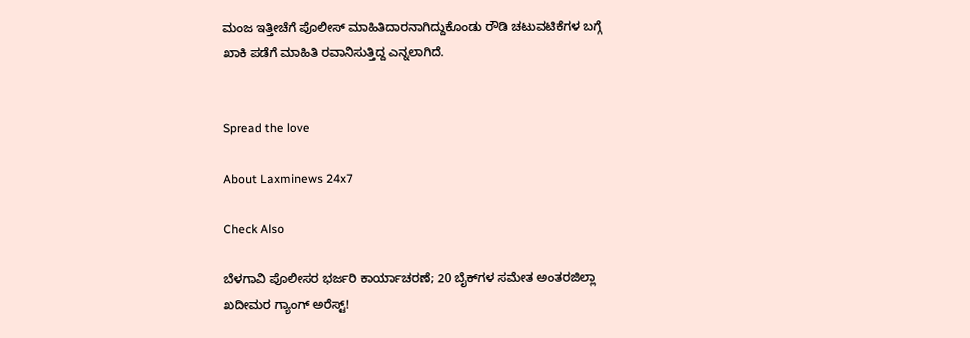ಮಂಜ ಇತ್ತೀಚೆಗೆ ಪೊಲೀಸ್ ಮಾಹಿತಿದಾರನಾಗಿದ್ದುಕೊಂಡು ರೌಡಿ ಚಟುವಟಿಕೆಗಳ ಬಗ್ಗೆ ಖಾಕಿ ಪಡೆಗೆ ಮಾಹಿತಿ ರವಾನಿಸುತ್ತಿದ್ದ ಎನ್ನಲಾಗಿದೆ.


Spread the love

About Laxminews 24x7

Check Also

ಬೆಳಗಾವಿ ಪೊಲೀಸರ ಭರ್ಜರಿ ಕಾರ್ಯಾಚರಣೆ; 20 ಬೈಕ್‌ಗಳ ಸಮೇತ ಅಂತರಜಿಲ್ಲಾ ಖದೀಮರ ಗ್ಯಾಂಗ್ ಅರೆಸ್ಟ್!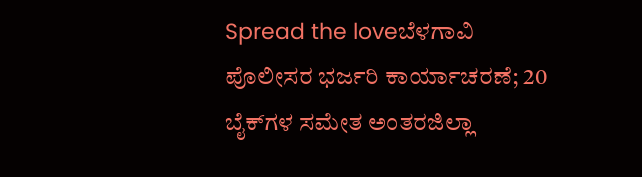Spread the loveಬೆಳಗಾವಿ ಪೊಲೀಸರ ಭರ್ಜರಿ ಕಾರ್ಯಾಚರಣೆ; 20 ಬೈಕ್‌ಗಳ ಸಮೇತ ಅಂತರಜಿಲ್ಲಾ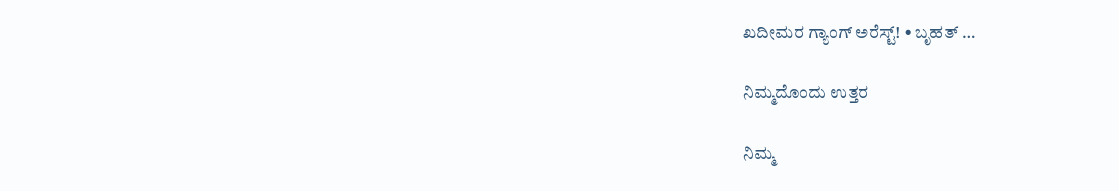ಖದೀಮರ ಗ್ಯಾಂಗ್ ಅರೆಸ್ಟ್! • ಬೃಹತ್ …

ನಿಮ್ಮದೊಂದು ಉತ್ತರ

ನಿಮ್ಮ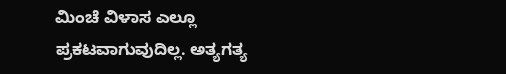ಮಿಂಚೆ ವಿಳಾಸ ಎಲ್ಲೂ ಪ್ರಕಟವಾಗುವುದಿಲ್ಲ. ಅತ್ಯಗತ್ಯ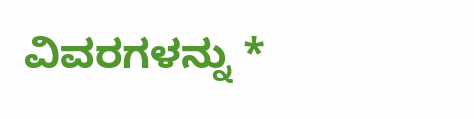ವಿವರಗಳನ್ನು *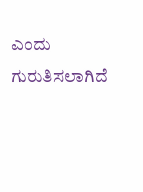ಎಂದು ಗುರುತಿಸಲಾಗಿದೆ